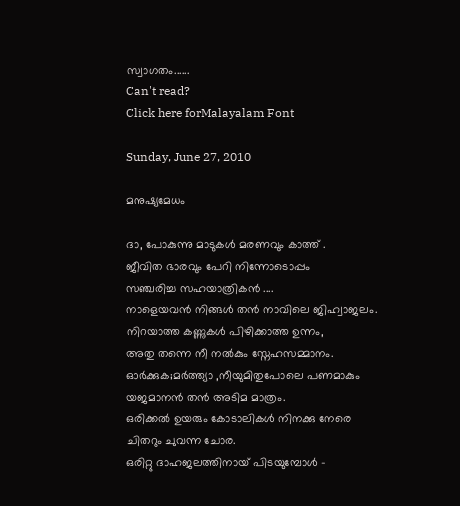സ്വാഗതം......
Can't read?
Click here forMalayalam Font

Sunday, June 27, 2010

മനുഷ്യമേധം

ദാ, പോകുന്നു മാടുകള്‍ മരണവും കാത്ത് .
ജീവിത ഭാരവും പേറി നിന്നോടൊപ്പം
സഞ്ചരിച്ച സഹയാത്രികന്‍ ....
നാളെയവന്‍ നിങ്ങള്‍ തന്‍ നാവിലെ ജിഹ്വാജലം.
നിറയാത്ത കണ്ണുകള്‍ പിഴിക്കാത്ത ഉന്നം,
അതു തന്നെ നീ നല്‍കും സ്നേഹസമ്മാനം.
ഓര്‍ക്കുക;മര്‍ത്ത്യാ ,നീയുമിതുപോലെ പണമാകും
യജമാനന്‍ തന്‍ അടിമ മാത്രം.
ഒരിക്കല്‍ ഉയരും കോടാലികള്‍ നിനക്കു നേരെ
ചിതറും ചുവന്ന ചോര.
ഒരിറ്റു ദാഹജലത്തിനായ്‌ പിടയുമ്പോള്‍ -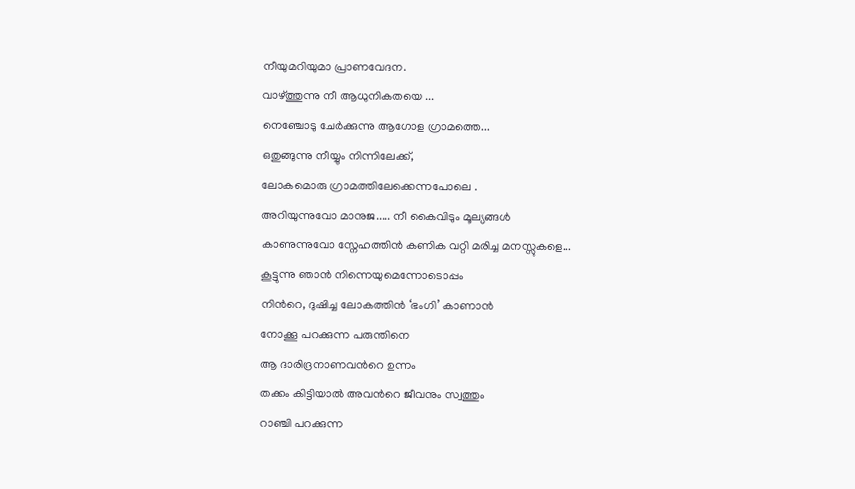നീയുമറിയുമാ പ്രാണവേദന.
വാഴ്ത്തുന്നു നീ ആധുനികതയെ ...
നെഞ്ചോടു ചേര്‍ക്കുന്നു ആഗോള ഗ്രാമത്തെ...
ഒതുങ്ങുന്നു നീയ്യും നിന്നിലേക്ക്‌,
ലോകമൊരു ഗ്രാമത്തിലേക്കെന്നപോലെ .
അറിയുന്നുവോ മാനുജ..... നീ കൈവിടും മൂല്യങ്ങള്‍
കാണുന്നുവോ സ്നേഹത്തിന്‍ കണിക വറ്റി മരിച്ച മനസ്സുകളെ...
കൂട്ടുന്നു ഞാന്‍ നിന്നെയുമെന്നോടൊപ്പം
നിന്‍റെ, ദുഷിച്ച ലോകത്തിന്‍ ‘ഭംഗി’ കാണാന്‍
നോക്കൂ പറക്കുന്ന പരുന്തിനെ
ആ ദാരിദ്രനാണവന്‍റെ ഉന്നം
തക്കം കിട്ടിയാല്‍ അവന്‍റെ ജീവനും സ്വത്തും
റാഞ്ചി പറക്കുന്ന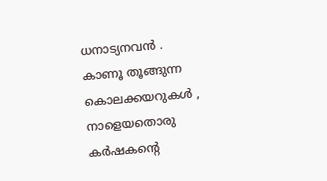ധനാട്യനവന്‍ .
കാണൂ തൂങ്ങുന്ന കൊലക്കയറുകള്‍ ,
നാളെയതൊരു കര്‍ഷകന്‍റെ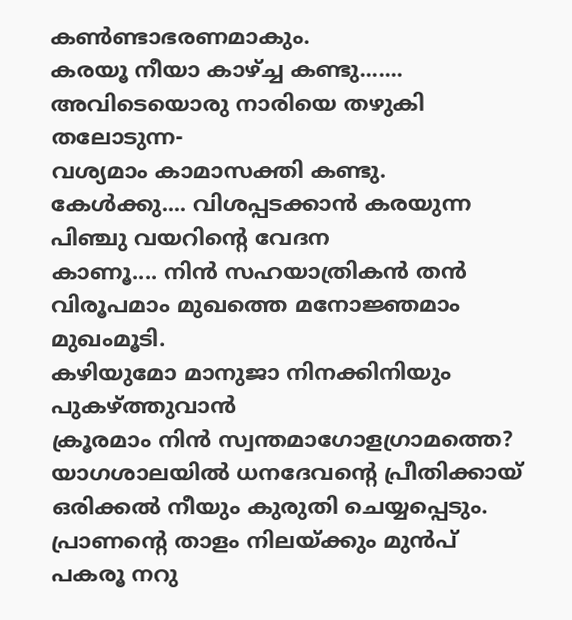കണ്‍ണ്ടാഭരണമാകും.
കരയൂ നീയാ കാഴ്ച്ച കണ്ടു.......
അവിടെയൊരു നാരിയെ തഴുകി തലോടുന്ന-
വശ്യമാം കാമാസക്തി കണ്ടു.
കേള്‍ക്കു.... വിശപ്പടക്കാന്‍ കരയുന്ന പിഞ്ചു വയറിന്‍റെ വേദന
കാണൂ.... നിന്‍ സഹയാത്രികന്‍ തന്‍
വിരൂപമാം മുഖത്തെ മനോജ്ഞമാം മുഖംമൂടി.
കഴിയുമോ മാനുജാ നിനക്കിനിയും പുകഴ്ത്തുവാന്‍
ക്രൂരമാം നിന്‍ സ്വന്തമാഗോളഗ്രാമത്തെ?
യാഗശാലയില്‍ ധനദേവന്‍റെ പ്രീതിക്കായ്‌
ഒരിക്കല്‍ നീയും കുരുതി ചെയ്യപ്പെടും.
പ്രാണന്‍റെ താളം നിലയ്ക്കും മുന്‍പ്
പകരൂ നറു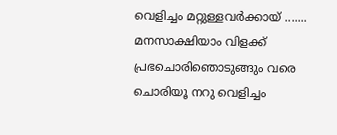വെളിച്ചം മറ്റുള്ളവര്‍ക്കായ്‌ .......
മനസാക്ഷിയാം വിളക്ക് പ്രഭചൊരിഞൊടുങ്ങും വരെ
ചൊരിയൂ നറു വെളിച്ചം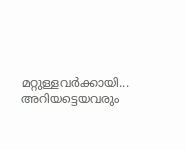മറ്റുള്ളവര്‍ക്കായി...
അറിയട്ടെയവരും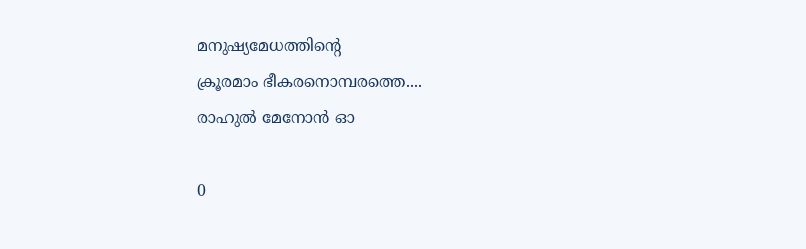മനുഷ്യമേധത്തിന്‍റെ
ക്രൂരമാം ഭീകരനൊമ്പരത്തെ....
രാഹുല്‍ മേനോന്‍ ഓ

0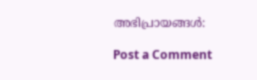അഭിപ്രായങ്ങള്‍:

Post a Comment